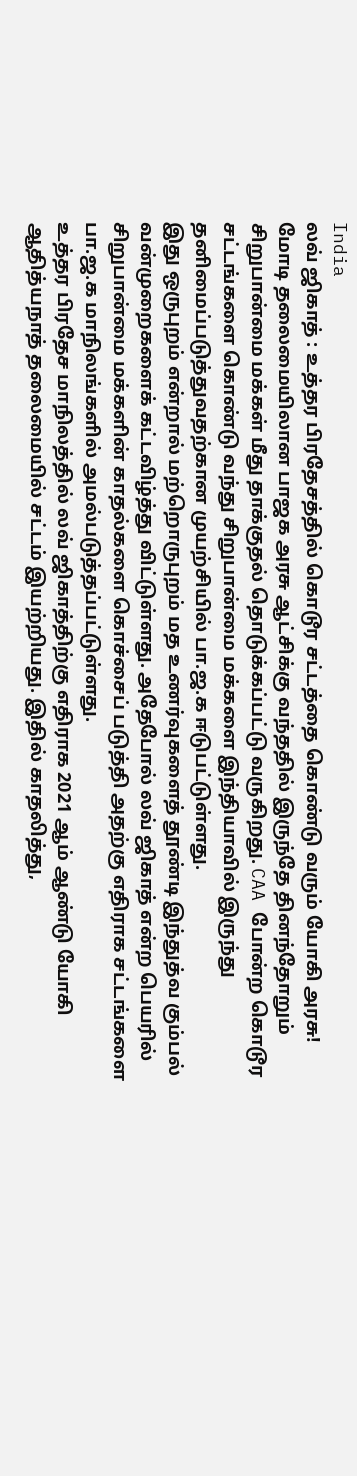India
லவ் ஜிகாத் : உத்தர பிரதேசத்தில் கொடூர சட்டத்தை கொண்டு வரும் யோகி அரசு!
மோடி தலைமையிலான பாஜக அரசு ஆட்சிக்கு வந்ததில் இருந்தே தினந்தோறும் சிறுபான்மை மக்கள் மீது தாக்குதல் தொடுக்கப்பட்டு வருகிறது. CAA போன்ற கொடூர சட்டங்களை கொண்டு வந்து சிறுபான்மை மக்களை இந்தியாவில் இருந்து தனிமைப்படுத்துவதற்கான முயற்சியில் பா.ஜ.க ஈடுபட்டுள்ளது.
இது ஒருபுறம் என்றால் மற்றொருபுறம் மத உணர்வுகளைத் தூண்டி இந்துத்வ கும்பல் வன்முறைகளைக் கட்டவிழ்த்து விட்டுள்ளது. அதேபோல் லவ் ஜிகாத் என்ற பெயரில் சிறுபான்மை மக்களின் காதல்களை கொச்சைப் படுத்தி அதற்கு எதிராக சட்டங்களை பா.ஜ.க மாநிலங்களில் அமல்படுத்தப்பட்டுள்ளது.
உத்தர பிரதேச மாநிலத்தில் லவ் ஜிகாத்திற்கு எதிராக 2021 ஆம் ஆண்டு யோகி ஆதித்யநாத் தலைமையில் சட்டம் இயற்றியது. இதில் காதலித்து,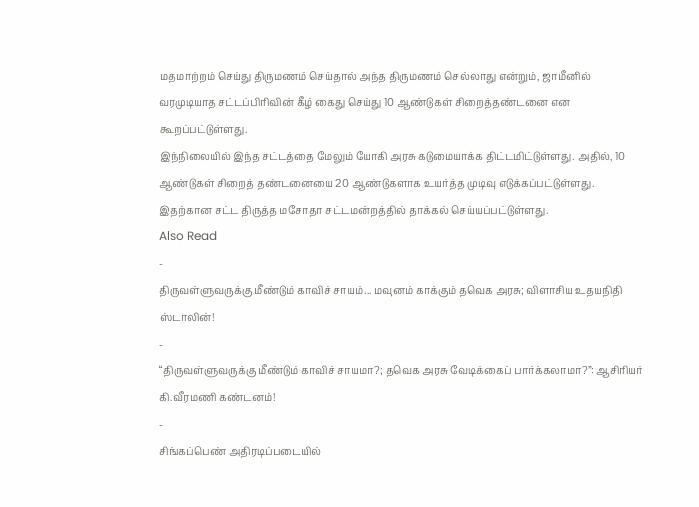மதமாற்றம் செய்து திருமணம் செய்தால் அந்த திருமணம் செல்லாது என்றும், ஜாமீனில் வரமுடியாத சட்டப்பிரிவின் கீழ் கைது செய்து 10 ஆண்டுகள் சிறைத்தண்டனை என கூறப்பட்டுள்ளது.
இந்நிலையில் இந்த சட்டத்தை மேலும் யோகி அரசு கடுமையாக்க திட்டமிட்டுள்ளது. அதில், 10 ஆண்டுகள் சிறைத் தண்டனையை 20 ஆண்டுகளாக உயர்த்த முடிவு எடுக்கப்பட்டுள்ளது. இதற்கான சட்ட திருத்த மசோதா சட்டமன்றத்தில் தாக்கல் செய்யப்பட்டுள்ளது.
Also Read
-
திருவள்ளுவருக்கு மீண்டும் காவிச் சாயம்... மவுனம் காக்கும் தவெக அரசு; விளாசிய உதயநிதி ஸ்டாலின்!
-
“திருவள்ளுவருக்கு மீண்டும் காவிச் சாயமா?; தவெக அரசு வேடிக்கைப் பார்க்கலாமா?”: ஆசிரியர் கி.வீரமணி கண்டனம்!
-
சிங்கப்பெண் அதிரடிப்படையில்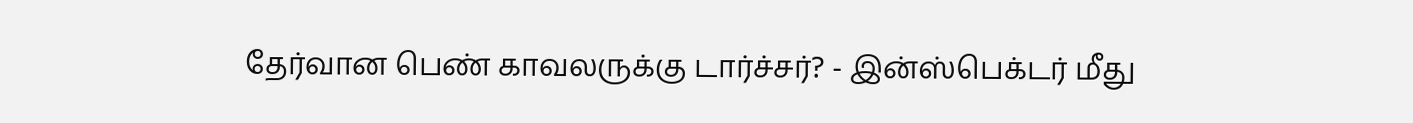தேர்வான பெண் காவலருக்கு டார்ச்சர்? - இன்ஸ்பெக்டர் மீது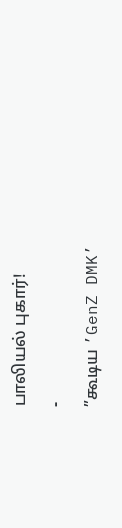பாலியல் புகார்!
-
”கூடிய ’GenZ DMK’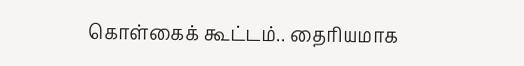கொள்கைக் கூட்டம்.. தைரியமாக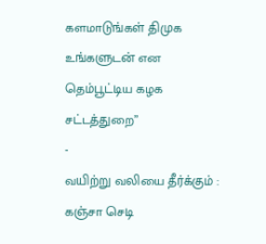களமாடுங்கள் திமுக உங்களுடன் என தெம்பூட்டிய கழக சட்டத்துறை”
-
வயிற்று வலியை தீர்க்கும் : கஞ்சா செடி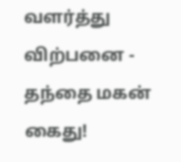வளர்த்து விற்பனை - தந்தை மகன் கைது!